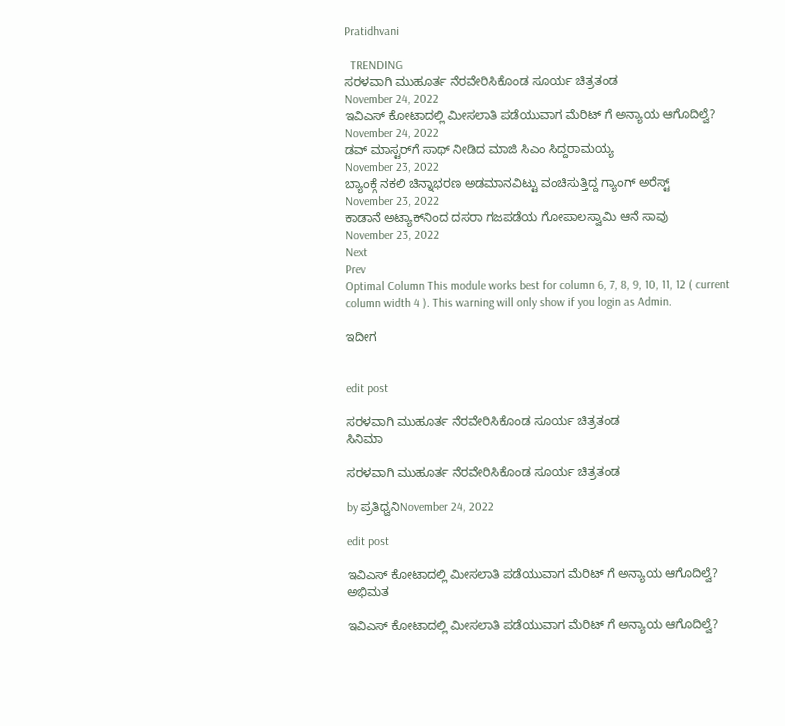Pratidhvani

  TRENDING
ಸರಳವಾಗಿ ಮುಹೂರ್ತ ನೆರವೇರಿಸಿಕೊಂಡ ಸೂರ್ಯ ಚಿತ್ರತಂಡ
November 24, 2022
ಇವಿಎಸ್ ಕೋಟಾದಲ್ಲಿ ಮೀಸಲಾತಿ ಪಡೆಯುವಾಗ ಮೆರಿಟ್ ಗೆ ಅನ್ಯಾಯ ಆಗೊದಿಲ್ವೆ?
November 24, 2022
ಡವ್ ಮಾಸ್ಟರ್‌ಗೆ ಸಾಥ್‌ ನೀಡಿದ ಮಾಜಿ ಸಿಎಂ ಸಿದ್ದರಾಮಯ್ಯ
November 23, 2022
ಬ್ಯಾಂಕ್ಗೆ ನಕಲಿ‌ ಚಿನ್ನಾಭರಣ ಅಡಮಾನವಿಟ್ಟು ವಂಚಿಸುತ್ತಿದ್ದ ಗ್ಯಾಂಗ್ ಅರೆಸ್ಟ್
November 23, 2022
ಕಾಡಾನೆ ಅಟ್ಯಾಕ್‌ನಿಂದ ದಸರಾ ಗಜಪಡೆಯ ಗೋಪಾಲಸ್ವಾಮಿ ಆನೆ ಸಾವು
November 23, 2022
Next
Prev
Optimal Column This module works best for column 6, 7, 8, 9, 10, 11, 12 ( current column width 4 ). This warning will only show if you login as Admin.

ಇದೀಗ


edit post

ಸರಳವಾಗಿ ಮುಹೂರ್ತ ನೆರವೇರಿಸಿಕೊಂಡ ಸೂರ್ಯ ಚಿತ್ರತಂಡ
ಸಿನಿಮಾ

ಸರಳವಾಗಿ ಮುಹೂರ್ತ ನೆರವೇರಿಸಿಕೊಂಡ ಸೂರ್ಯ ಚಿತ್ರತಂಡ

by ಪ್ರತಿಧ್ವನಿNovember 24, 2022

edit post

ಇವಿಎಸ್ ಕೋಟಾದಲ್ಲಿ ಮೀಸಲಾತಿ ಪಡೆಯುವಾಗ ಮೆರಿಟ್ ಗೆ ಅನ್ಯಾಯ ಆಗೊದಿಲ್ವೆ?
ಅಭಿಮತ

ಇವಿಎಸ್ ಕೋಟಾದಲ್ಲಿ ಮೀಸಲಾತಿ ಪಡೆಯುವಾಗ ಮೆರಿಟ್ ಗೆ ಅನ್ಯಾಯ ಆಗೊದಿಲ್ವೆ?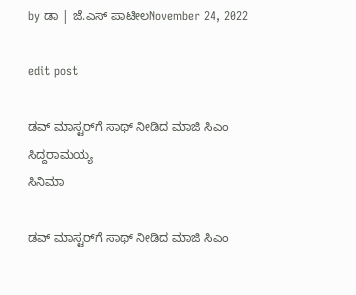by ಡಾ | ಜೆ.ಎಸ್ ಪಾಟೀಲNovember 24, 2022

edit post

ಡವ್ ಮಾಸ್ಟರ್‌ಗೆ ಸಾಥ್‌ ನೀಡಿದ ಮಾಜಿ ಸಿಎಂ ಸಿದ್ದರಾಮಯ್ಯ
ಸಿನಿಮಾ

ಡವ್ ಮಾಸ್ಟರ್‌ಗೆ ಸಾಥ್‌ ನೀಡಿದ ಮಾಜಿ ಸಿಎಂ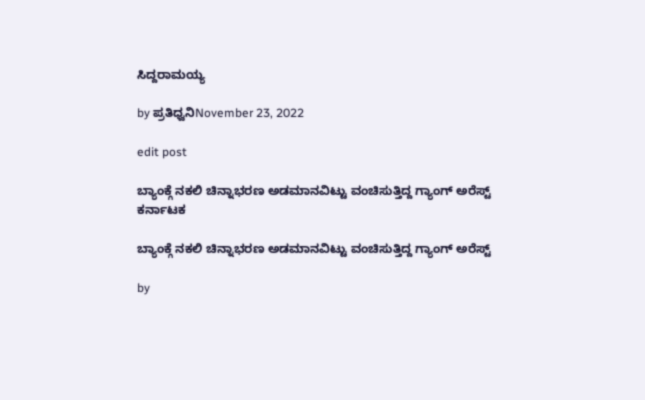ಸಿದ್ದರಾಮಯ್ಯ

by ಪ್ರತಿಧ್ವನಿNovember 23, 2022

edit post

ಬ್ಯಾಂಕ್ಗೆ ನಕಲಿ‌ ಚಿನ್ನಾಭರಣ ಅಡಮಾನವಿಟ್ಟು ವಂಚಿಸುತ್ತಿದ್ದ ಗ್ಯಾಂಗ್ ಅರೆಸ್ಟ್
ಕರ್ನಾಟಕ

ಬ್ಯಾಂಕ್ಗೆ ನಕಲಿ‌ ಚಿನ್ನಾಭರಣ ಅಡಮಾನವಿಟ್ಟು ವಂಚಿಸುತ್ತಿದ್ದ ಗ್ಯಾಂಗ್ ಅರೆಸ್ಟ್

by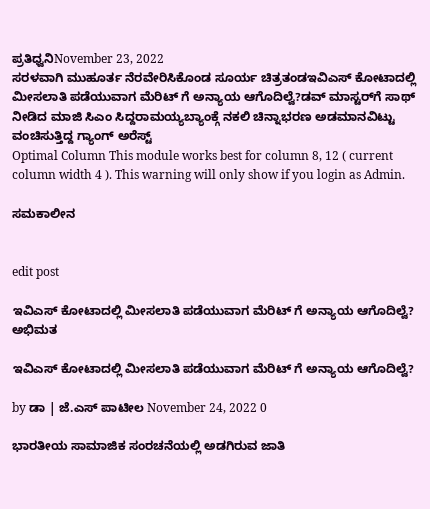ಪ್ರತಿಧ್ವನಿNovember 23, 2022
ಸರಳವಾಗಿ ಮುಹೂರ್ತ ನೆರವೇರಿಸಿಕೊಂಡ ಸೂರ್ಯ ಚಿತ್ರತಂಡಇವಿಎಸ್ ಕೋಟಾದಲ್ಲಿ ಮೀಸಲಾತಿ ಪಡೆಯುವಾಗ ಮೆರಿಟ್ ಗೆ ಅನ್ಯಾಯ ಆಗೊದಿಲ್ವೆ?ಡವ್ ಮಾಸ್ಟರ್‌ಗೆ ಸಾಥ್‌ ನೀಡಿದ ಮಾಜಿ ಸಿಎಂ ಸಿದ್ದರಾಮಯ್ಯಬ್ಯಾಂಕ್ಗೆ ನಕಲಿ‌ ಚಿನ್ನಾಭರಣ ಅಡಮಾನವಿಟ್ಟು ವಂಚಿಸುತ್ತಿದ್ದ ಗ್ಯಾಂಗ್ ಅರೆಸ್ಟ್
Optimal Column This module works best for column 8, 12 ( current column width 4 ). This warning will only show if you login as Admin.

ಸಮಕಾಲೀನ


edit post

ಇವಿಎಸ್ ಕೋಟಾದಲ್ಲಿ ಮೀಸಲಾತಿ ಪಡೆಯುವಾಗ ಮೆರಿಟ್ ಗೆ ಅನ್ಯಾಯ ಆಗೊದಿಲ್ವೆ?
ಅಭಿಮತ

ಇವಿಎಸ್ ಕೋಟಾದಲ್ಲಿ ಮೀಸಲಾತಿ ಪಡೆಯುವಾಗ ಮೆರಿಟ್ ಗೆ ಅನ್ಯಾಯ ಆಗೊದಿಲ್ವೆ?

by ಡಾ | ಜೆ.ಎಸ್ ಪಾಟೀಲ November 24, 2022 0

ಭಾರತೀಯ ಸಾಮಾಜಿಕ ಸಂರಚನೆಯಲ್ಲಿ ಅಡಗಿರುವ ಜಾತಿ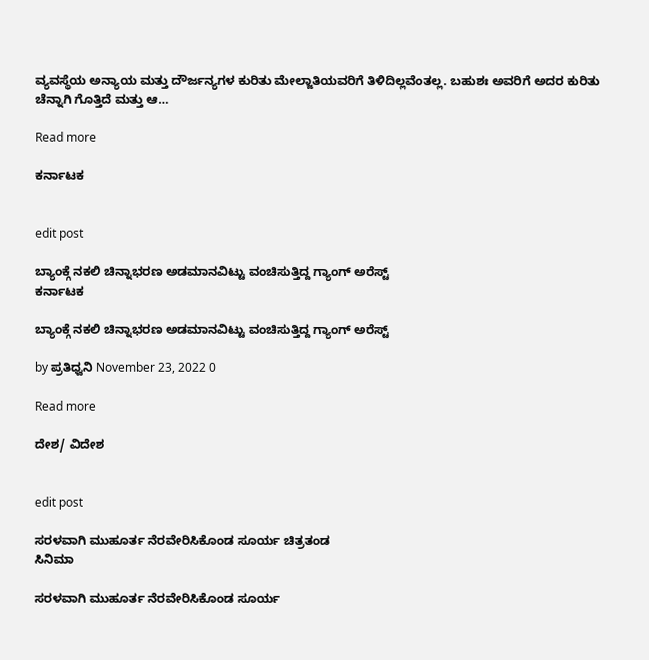ವ್ಯವಸ್ಥೆಯ ಅನ್ಯಾಯ ಮತ್ತು ದೌರ್ಜನ್ಯಗಳ ಕುರಿತು ಮೇಲ್ಜಾತಿಯವರಿಗೆ ತಿಳಿದಿಲ್ಲವೆಂತಲ್ಲ. ಬಹುಶಃ ಅವರಿಗೆ ಅದರ ಕುರಿತು ಚೆನ್ನಾಗಿ ಗೊತ್ತಿದೆ ಮತ್ತು ಆ…

Read more

ಕರ್ನಾಟಕ


edit post

ಬ್ಯಾಂಕ್ಗೆ ನಕಲಿ‌ ಚಿನ್ನಾಭರಣ ಅಡಮಾನವಿಟ್ಟು ವಂಚಿಸುತ್ತಿದ್ದ ಗ್ಯಾಂಗ್ ಅರೆಸ್ಟ್
ಕರ್ನಾಟಕ

ಬ್ಯಾಂಕ್ಗೆ ನಕಲಿ‌ ಚಿನ್ನಾಭರಣ ಅಡಮಾನವಿಟ್ಟು ವಂಚಿಸುತ್ತಿದ್ದ ಗ್ಯಾಂಗ್ ಅರೆಸ್ಟ್

by ಪ್ರತಿಧ್ವನಿ November 23, 2022 0

Read more

ದೇಶ/ ವಿದೇಶ


edit post

ಸರಳವಾಗಿ ಮುಹೂರ್ತ ನೆರವೇರಿಸಿಕೊಂಡ ಸೂರ್ಯ ಚಿತ್ರತಂಡ
ಸಿನಿಮಾ

ಸರಳವಾಗಿ ಮುಹೂರ್ತ ನೆರವೇರಿಸಿಕೊಂಡ ಸೂರ್ಯ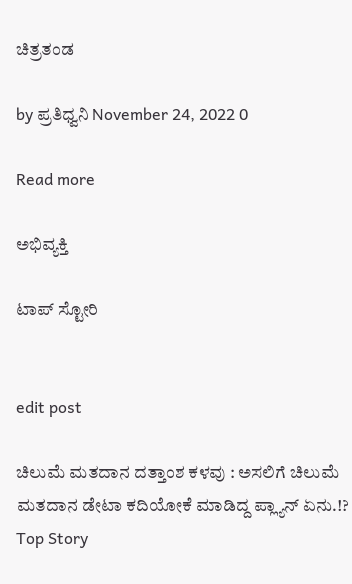ಚಿತ್ರತಂಡ

by ಪ್ರತಿಧ್ವನಿ November 24, 2022 0

Read more

ಅಭಿವ್ಯಕ್ತಿ

ಟಾಪ್‌ ಸ್ಟೋರಿ


edit post

ಚಿಲುಮೆ ಮತದಾನ ದತ್ತಾಂಶ ಕಳವು : ಅಸಲಿಗೆ ಚಿಲುಮೆ ಮತದಾನ ಡೇಟಾ ಕದಿಯೋಕೆ ಮಾಡಿದ್ದ ಪ್ಲ್ಯಾನ್ ಏನು.!?
Top Story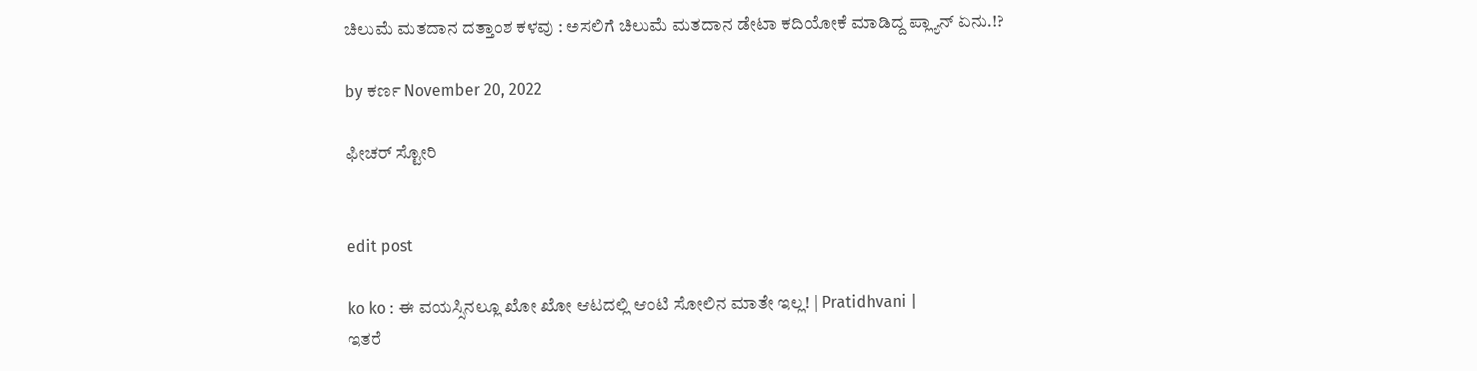ಚಿಲುಮೆ ಮತದಾನ ದತ್ತಾಂಶ ಕಳವು : ಅಸಲಿಗೆ ಚಿಲುಮೆ ಮತದಾನ ಡೇಟಾ ಕದಿಯೋಕೆ ಮಾಡಿದ್ದ ಪ್ಲ್ಯಾನ್ ಏನು.!?

by ಕರ್ಣ November 20, 2022

ಫೀಚರ್‌ ಸ್ಟೋರಿ


edit post

ko ko : ಈ ವಯಸ್ಸಿನಲ್ಲೂ ಖೋ ಖೋ ಆಟದಲ್ಲಿ ಆಂಟಿ ಸೋಲಿನ ಮಾತೇ ಇಲ್ಲ! | Pratidhvani |
ಇತರೆ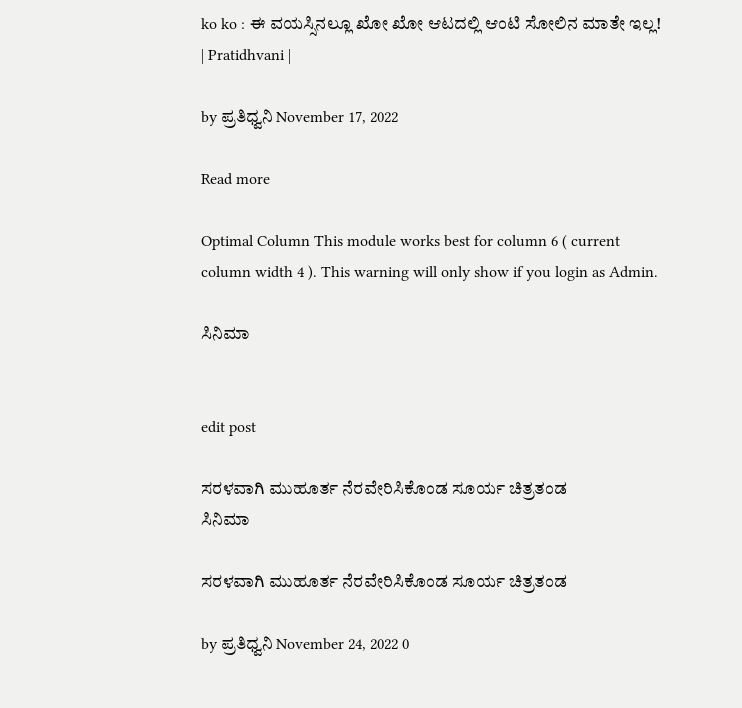ko ko : ಈ ವಯಸ್ಸಿನಲ್ಲೂ ಖೋ ಖೋ ಆಟದಲ್ಲಿ ಆಂಟಿ ಸೋಲಿನ ಮಾತೇ ಇಲ್ಲ! | Pratidhvani |

by ಪ್ರತಿಧ್ವನಿ November 17, 2022

Read more

Optimal Column This module works best for column 6 ( current column width 4 ). This warning will only show if you login as Admin.

ಸಿನಿಮಾ


edit post

ಸರಳವಾಗಿ ಮುಹೂರ್ತ ನೆರವೇರಿಸಿಕೊಂಡ ಸೂರ್ಯ ಚಿತ್ರತಂಡ
ಸಿನಿಮಾ

ಸರಳವಾಗಿ ಮುಹೂರ್ತ ನೆರವೇರಿಸಿಕೊಂಡ ಸೂರ್ಯ ಚಿತ್ರತಂಡ

by ಪ್ರತಿಧ್ವನಿ November 24, 2022 0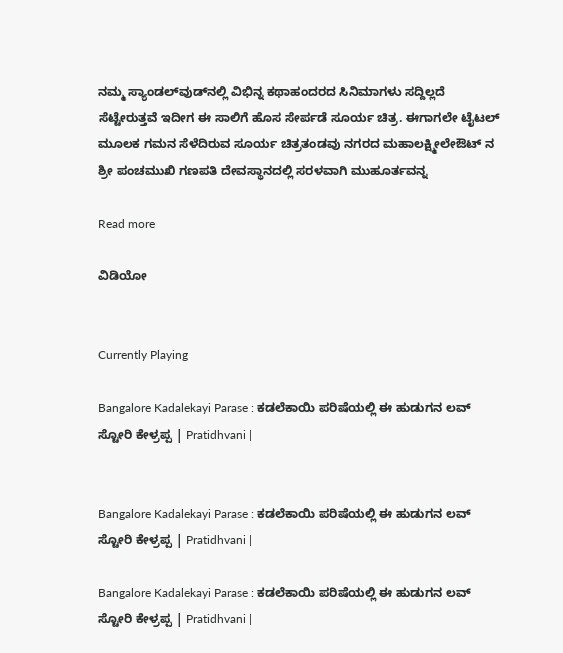ನಮ್ಮ ಸ್ಯಾಂಡಲ್‌ವುಡ್‌ನಲ್ಲಿ ವಿಭಿನ್ನ ಕಥಾಹಂದರದ ಸಿನಿಮಾಗಳು ಸದ್ದಿಲ್ಲದೆ ಸೆಟ್ಟೇರುತ್ತವೆ ಇದೀಗ ಈ ಸಾಲಿಗೆ ಹೊಸ ಸೇರ್ಪಡೆ ಸೂರ್ಯ ಚಿತ್ರ. ಈಗಾಗಲೇ ಟೈಟಲ್‌ ಮೂಲಕ ಗಮನ ಸೆಳೆದಿರುವ ಸೂರ್ಯ ಚಿತ್ರತಂಡವು ನಗರದ ಮಹಾಲಕ್ಷ್ಮೀಲೇಔಟ್ ನ ಶ್ರೀ ಪಂಚಮುಖಿ ಗಣಪತಿ ದೇವಸ್ಥಾನದಲ್ಲಿ ಸರಳವಾಗಿ ಮುಹೂರ್ತವನ್ನ

Read more

ವಿಡಿಯೋ


Currently Playing

Bangalore Kadalekayi Parase : ಕಡಲೆಕಾಯಿ ಪರಿಷೆಯಲ್ಲಿ ಈ ಹುಡುಗನ ಲವ್ ಸ್ಟೋರಿ ಕೇಳ್ರಪ್ಪ | Pratidhvani |


Bangalore Kadalekayi Parase : ಕಡಲೆಕಾಯಿ ಪರಿಷೆಯಲ್ಲಿ ಈ ಹುಡುಗನ ಲವ್ ಸ್ಟೋರಿ ಕೇಳ್ರಪ್ಪ | Pratidhvani |

Bangalore Kadalekayi Parase : ಕಡಲೆಕಾಯಿ ಪರಿಷೆಯಲ್ಲಿ ಈ ಹುಡುಗನ ಲವ್ ಸ್ಟೋರಿ ಕೇಳ್ರಪ್ಪ | Pratidhvani |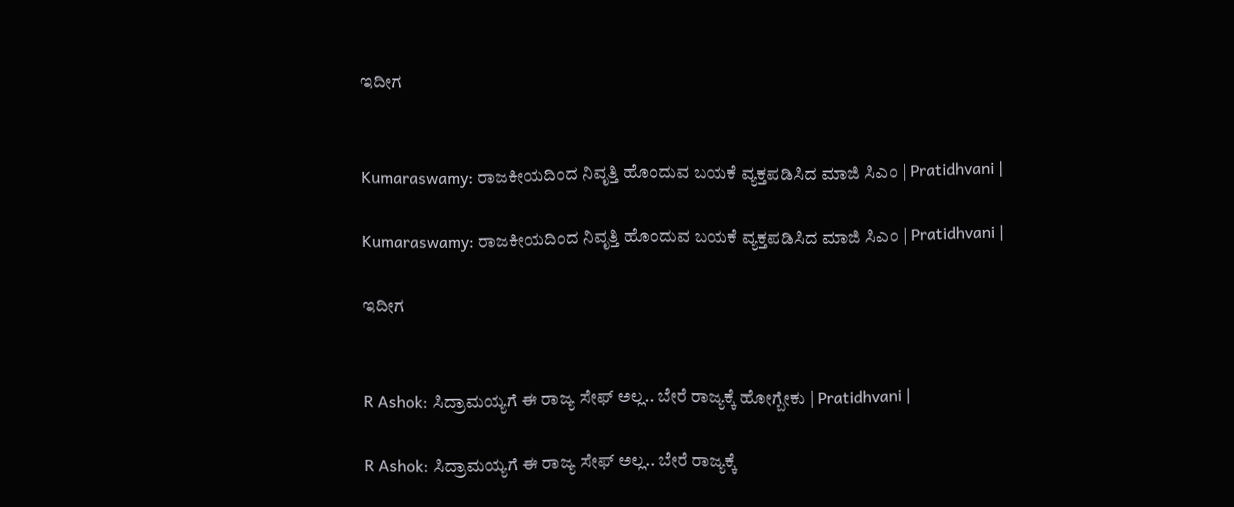ಇದೀಗ


Kumaraswamy: ರಾಜಕೀಯದಿಂದ ನಿವೃತ್ತಿ ಹೊಂದುವ ಬಯಕೆ ವ್ಯಕ್ತಪಡಿಸಿದ ಮಾಜಿ ಸಿಎಂ | Pratidhvani |

Kumaraswamy: ರಾಜಕೀಯದಿಂದ ನಿವೃತ್ತಿ ಹೊಂದುವ ಬಯಕೆ ವ್ಯಕ್ತಪಡಿಸಿದ ಮಾಜಿ ಸಿಎಂ | Pratidhvani |

ಇದೀಗ


R Ashok: ಸಿದ್ರಾಮಯ್ಯಗೆ ಈ ರಾಜ್ಯ ಸೇಫ್ ಅಲ್ಲ.. ಬೇರೆ ರಾಜ್ಯಕ್ಕೆ ಹೋಗ್ಬೇಕು | Pratidhvani |

R Ashok: ಸಿದ್ರಾಮಯ್ಯಗೆ ಈ ರಾಜ್ಯ ಸೇಫ್ ಅಲ್ಲ.. ಬೇರೆ ರಾಜ್ಯಕ್ಕೆ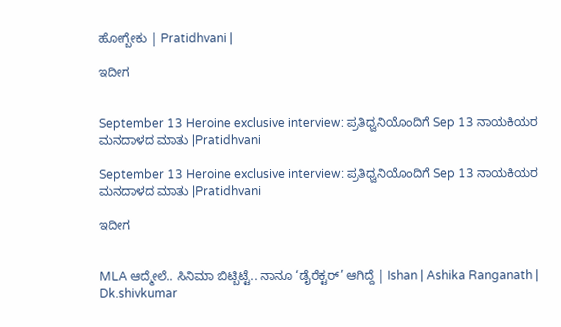ಹೋಗ್ಬೇಕು | Pratidhvani |

ಇದೀಗ


September 13 Heroine exclusive interview: ಪ್ರತಿಧ್ವನಿಯೊಂದಿಗೆ Sep 13 ನಾಯಕಿಯರ ಮನದಾಳದ ಮಾತು |Pratidhvani

September 13 Heroine exclusive interview: ಪ್ರತಿಧ್ವನಿಯೊಂದಿಗೆ Sep 13 ನಾಯಕಿಯರ ಮನದಾಳದ ಮಾತು |Pratidhvani

ಇದೀಗ


MLA ಆದ್ಮೇಲೆ.. ಸಿನಿಮಾ ಬಿಟ್ಬಿಟ್ಟೆ.. ನಾನೂ ‘ಡೈರೆಕ್ಟರ್’ ಆಗಿದ್ದೆ | Ishan | Ashika Ranganath | Dk.shivkumar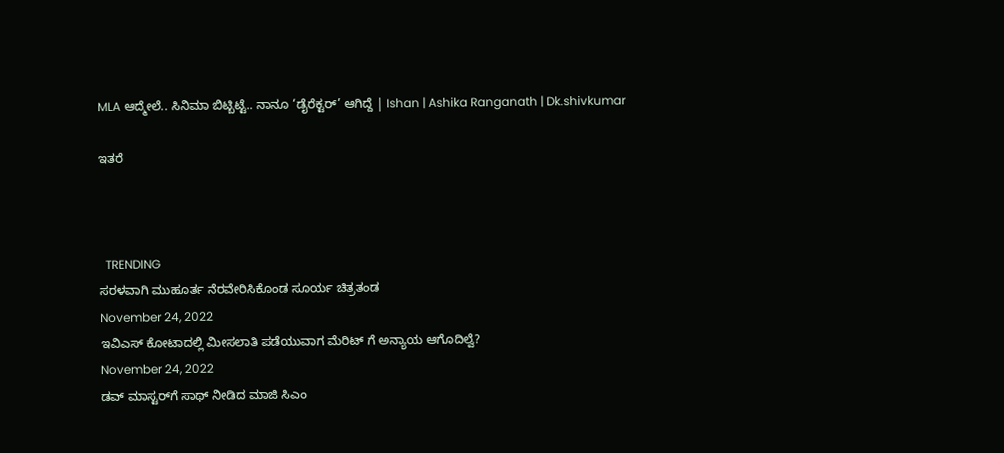MLA ಆದ್ಮೇಲೆ.. ಸಿನಿಮಾ ಬಿಟ್ಬಿಟ್ಟೆ.. ನಾನೂ ‘ಡೈರೆಕ್ಟರ್’ ಆಗಿದ್ದೆ | Ishan | Ashika Ranganath | Dk.shivkumar

ಇತರೆ



  TRENDING
ಸರಳವಾಗಿ ಮುಹೂರ್ತ ನೆರವೇರಿಸಿಕೊಂಡ ಸೂರ್ಯ ಚಿತ್ರತಂಡ
November 24, 2022
ಇವಿಎಸ್ ಕೋಟಾದಲ್ಲಿ ಮೀಸಲಾತಿ ಪಡೆಯುವಾಗ ಮೆರಿಟ್ ಗೆ ಅನ್ಯಾಯ ಆಗೊದಿಲ್ವೆ?
November 24, 2022
ಡವ್ ಮಾಸ್ಟರ್‌ಗೆ ಸಾಥ್‌ ನೀಡಿದ ಮಾಜಿ ಸಿಎಂ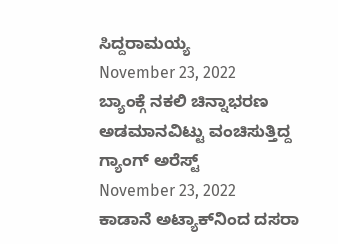ಸಿದ್ದರಾಮಯ್ಯ
November 23, 2022
ಬ್ಯಾಂಕ್ಗೆ ನಕಲಿ‌ ಚಿನ್ನಾಭರಣ ಅಡಮಾನವಿಟ್ಟು ವಂಚಿಸುತ್ತಿದ್ದ ಗ್ಯಾಂಗ್ ಅರೆಸ್ಟ್
November 23, 2022
ಕಾಡಾನೆ ಅಟ್ಯಾಕ್‌ನಿಂದ ದಸರಾ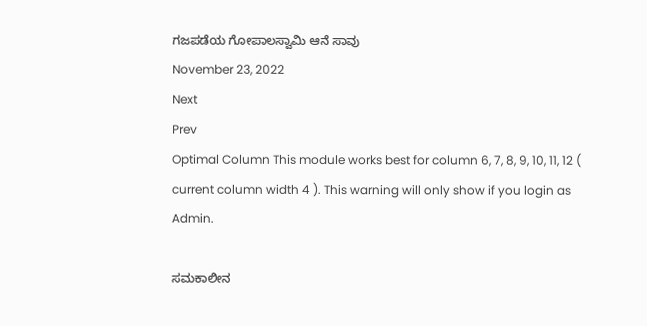ಗಜಪಡೆಯ ಗೋಪಾಲಸ್ವಾಮಿ ಆನೆ ಸಾವು
November 23, 2022
Next
Prev
Optimal Column This module works best for column 6, 7, 8, 9, 10, 11, 12 ( current column width 4 ). This warning will only show if you login as Admin.

ಸಮಕಾಲೀನ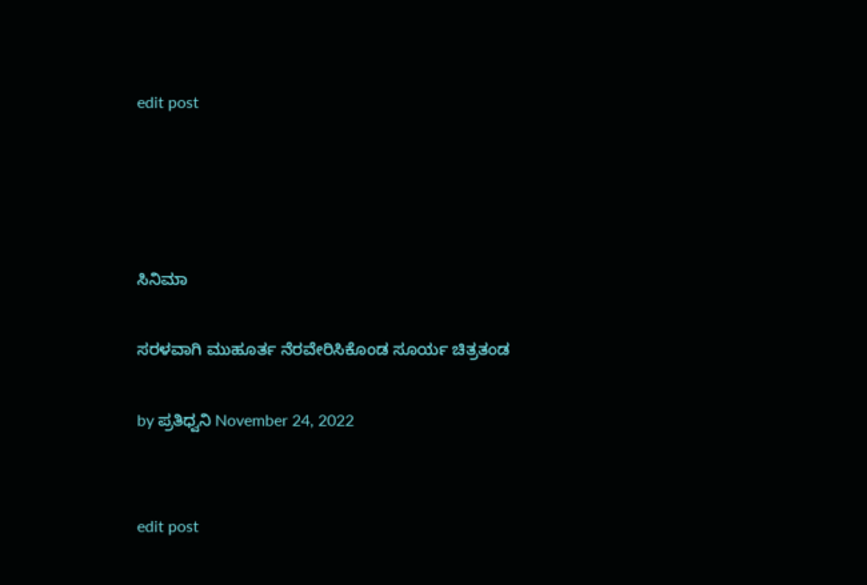edit post




ಸಿನಿಮಾ

ಸರಳವಾಗಿ ಮುಹೂರ್ತ ನೆರವೇರಿಸಿಕೊಂಡ ಸೂರ್ಯ ಚಿತ್ರತಂಡ

by ಪ್ರತಿಧ್ವನಿ November 24, 2022


edit post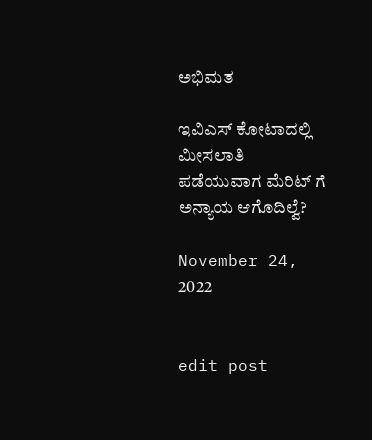ಅಭಿಮತ

ಇವಿಎಸ್ ಕೋಟಾದಲ್ಲಿ ಮೀಸಲಾತಿ ಪಡೆಯುವಾಗ ಮೆರಿಟ್ ಗೆ ಅನ್ಯಾಯ ಆಗೊದಿಲ್ವೆ?

November 24, 2022


edit post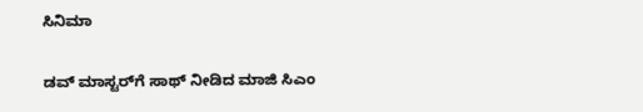ಸಿನಿಮಾ

ಡವ್ ಮಾಸ್ಟರ್‌ಗೆ ಸಾಥ್‌ ನೀಡಿದ ಮಾಜಿ ಸಿಎಂ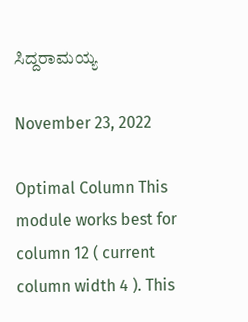ಸಿದ್ದರಾಮಯ್ಯ

November 23, 2022

Optimal Column This module works best for column 12 ( current column width 4 ). This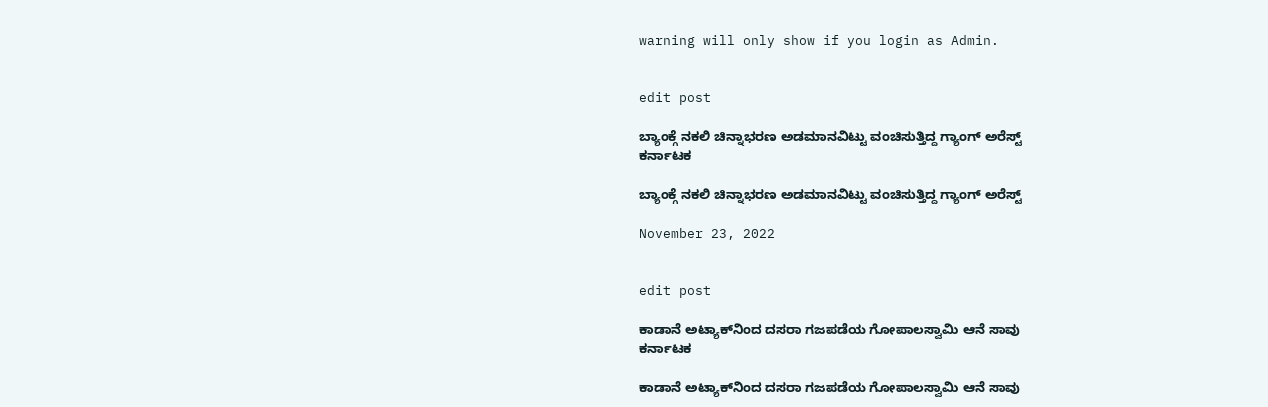warning will only show if you login as Admin.


edit post

ಬ್ಯಾಂಕ್ಗೆ ನಕಲಿ‌ ಚಿನ್ನಾಭರಣ ಅಡಮಾನವಿಟ್ಟು ವಂಚಿಸುತ್ತಿದ್ದ ಗ್ಯಾಂಗ್ ಅರೆಸ್ಟ್
ಕರ್ನಾಟಕ

ಬ್ಯಾಂಕ್ಗೆ ನಕಲಿ‌ ಚಿನ್ನಾಭರಣ ಅಡಮಾನವಿಟ್ಟು ವಂಚಿಸುತ್ತಿದ್ದ ಗ್ಯಾಂಗ್ ಅರೆಸ್ಟ್

November 23, 2022


edit post

ಕಾಡಾನೆ ಅಟ್ಯಾಕ್‌ನಿಂದ ದಸರಾ ಗಜಪಡೆಯ ಗೋಪಾಲಸ್ವಾಮಿ ಆನೆ ಸಾವು
ಕರ್ನಾಟಕ

ಕಾಡಾನೆ ಅಟ್ಯಾಕ್‌ನಿಂದ ದಸರಾ ಗಜಪಡೆಯ ಗೋಪಾಲಸ್ವಾಮಿ ಆನೆ ಸಾವು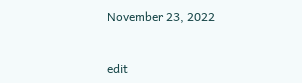November 23, 2022


edit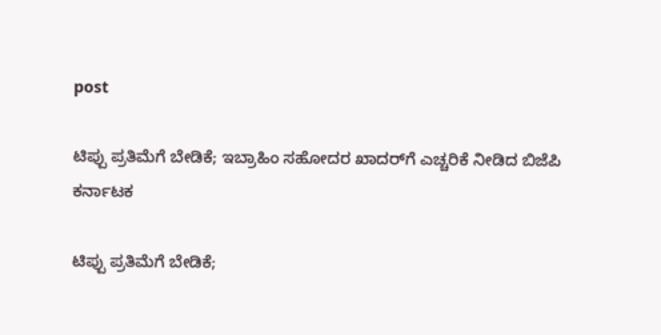post

ಟಿಪ್ಪು ಪ್ರತಿಮೆಗೆ ಬೇಡಿಕೆ; ಇಬ್ರಾಹಿಂ ಸಹೋದರ ಖಾದರ್‌ಗೆ ಎಚ್ಚರಿಕೆ ನೀಡಿದ ಬಿಜೆಪಿ
ಕರ್ನಾಟಕ

ಟಿಪ್ಪು ಪ್ರತಿಮೆಗೆ ಬೇಡಿಕೆ;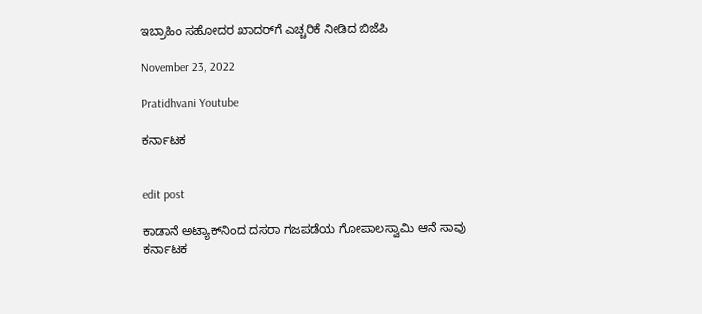ಇಬ್ರಾಹಿಂ ಸಹೋದರ ಖಾದರ್‌ಗೆ ಎಚ್ಚರಿಕೆ ನೀಡಿದ ಬಿಜೆಪಿ

November 23, 2022

Pratidhvani Youtube

ಕರ್ನಾಟಕ


edit post

ಕಾಡಾನೆ ಅಟ್ಯಾಕ್‌ನಿಂದ ದಸರಾ ಗಜಪಡೆಯ ಗೋಪಾಲಸ್ವಾಮಿ ಆನೆ ಸಾವು
ಕರ್ನಾಟಕ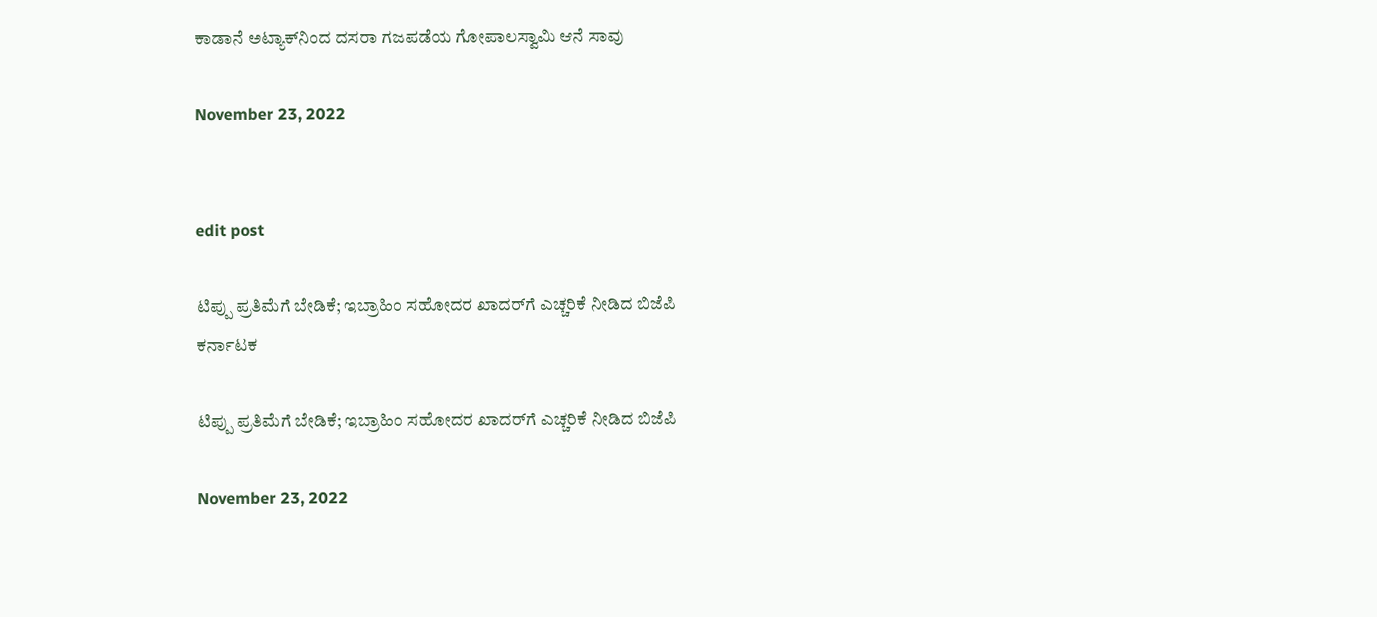ಕಾಡಾನೆ ಅಟ್ಯಾಕ್‌ನಿಂದ ದಸರಾ ಗಜಪಡೆಯ ಗೋಪಾಲಸ್ವಾಮಿ ಆನೆ ಸಾವು

November 23, 2022


edit post

ಟಿಪ್ಪು ಪ್ರತಿಮೆಗೆ ಬೇಡಿಕೆ; ಇಬ್ರಾಹಿಂ ಸಹೋದರ ಖಾದರ್‌ಗೆ ಎಚ್ಚರಿಕೆ ನೀಡಿದ ಬಿಜೆಪಿ
ಕರ್ನಾಟಕ

ಟಿಪ್ಪು ಪ್ರತಿಮೆಗೆ ಬೇಡಿಕೆ; ಇಬ್ರಾಹಿಂ ಸಹೋದರ ಖಾದರ್‌ಗೆ ಎಚ್ಚರಿಕೆ ನೀಡಿದ ಬಿಜೆಪಿ

November 23, 2022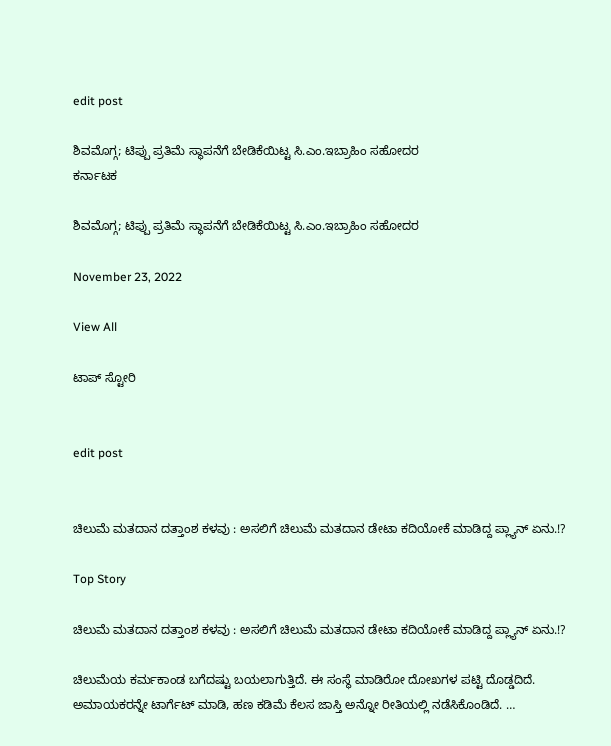edit post

ಶಿವಮೊಗ್ಗ; ಟಿಪ್ಪು ಪ್ರತಿಮೆ ಸ್ಥಾಪನೆಗೆ ಬೇಡಿಕೆಯಿಟ್ಟ ಸಿ.ಎಂ.ಇಬ್ರಾಹಿಂ ಸಹೋದರ
ಕರ್ನಾಟಕ

ಶಿವಮೊಗ್ಗ; ಟಿಪ್ಪು ಪ್ರತಿಮೆ ಸ್ಥಾಪನೆಗೆ ಬೇಡಿಕೆಯಿಟ್ಟ ಸಿ.ಎಂ.ಇಬ್ರಾಹಿಂ ಸಹೋದರ

November 23, 2022

View All

ಟಾಪ್‌ ಸ್ಟೋರಿ


edit post


ಚಿಲುಮೆ ಮತದಾನ ದತ್ತಾಂಶ ಕಳವು : ಅಸಲಿಗೆ ಚಿಲುಮೆ ಮತದಾನ ಡೇಟಾ ಕದಿಯೋಕೆ ಮಾಡಿದ್ದ ಪ್ಲ್ಯಾನ್ ಏನು.!?

Top Story

ಚಿಲುಮೆ ಮತದಾನ ದತ್ತಾಂಶ ಕಳವು : ಅಸಲಿಗೆ ಚಿಲುಮೆ ಮತದಾನ ಡೇಟಾ ಕದಿಯೋಕೆ ಮಾಡಿದ್ದ ಪ್ಲ್ಯಾನ್ ಏನು.!?

ಚಿಲುಮೆಯ ಕರ್ಮಕಾಂಡ ಬಗೆದಷ್ಟು ಬಯಲಾಗುತ್ತಿದೆ. ಈ ಸಂಸ್ಥೆ ಮಾಡಿರೋ ದೋಖಗಳ ಪಟ್ಟಿ ದೊಡ್ಡದಿದೆ. ಅಮಾಯಕರನ್ನೇ ಟಾರ್ಗೆಟ್ ಮಾಡಿ, ಹಣ ಕಡಿಮೆ ಕೆಲಸ ಜಾಸ್ತಿ ಅನ್ನೋ ರೀತಿಯಲ್ಲಿ ನಡೆಸಿಕೊಂಡಿದೆ. …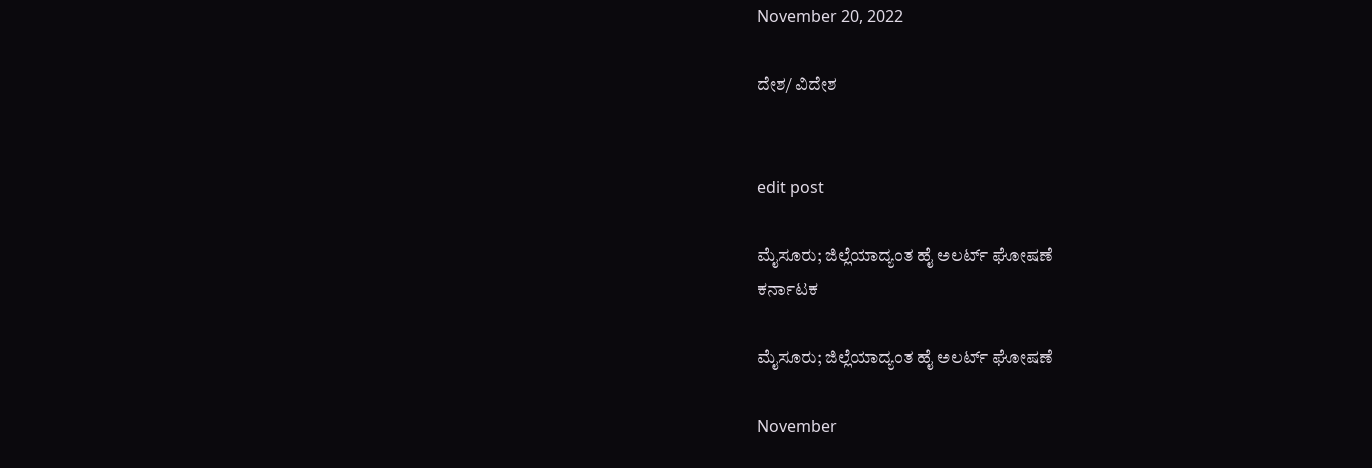November 20, 2022

ದೇಶ/ ವಿದೇಶ


edit post

ಮೈಸೂರು; ಜಿಲ್ಲೆಯಾದ್ಯಂತ ಹೈ ಅಲರ್ಟ್‌ ಘೋಷಣೆ
ಕರ್ನಾಟಕ

ಮೈಸೂರು; ಜಿಲ್ಲೆಯಾದ್ಯಂತ ಹೈ ಅಲರ್ಟ್‌ ಘೋಷಣೆ

November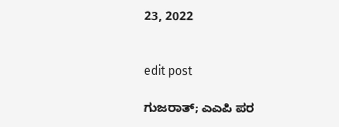23, 2022


edit post

ಗುಜರಾತ್‌; ಎಎಪಿ ಪರ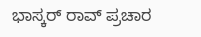ಭಾಸ್ಕರ್‌ ರಾವ್‌ ಪ್ರಚಾರ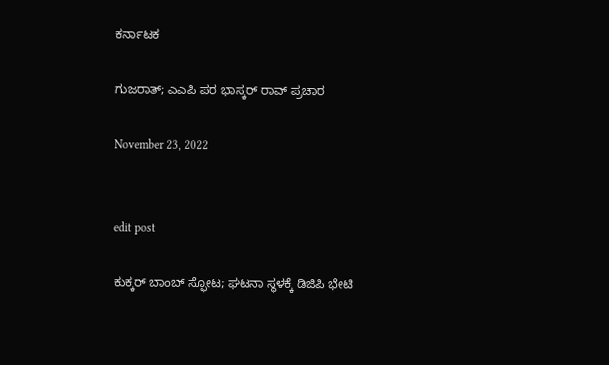ಕರ್ನಾಟಕ

ಗುಜರಾತ್‌; ಎಎಪಿ ಪರ ಭಾಸ್ಕರ್‌ ರಾವ್‌ ಪ್ರಚಾರ

November 23, 2022


edit post

ಕುಕ್ಕರ್ ಬಾಂಬ್ ಸ್ಫೋಟ; ಘಟನಾ ಸ್ಥಳಕ್ಕೆ ಡಿಜಿಪಿ ಭೇಟಿ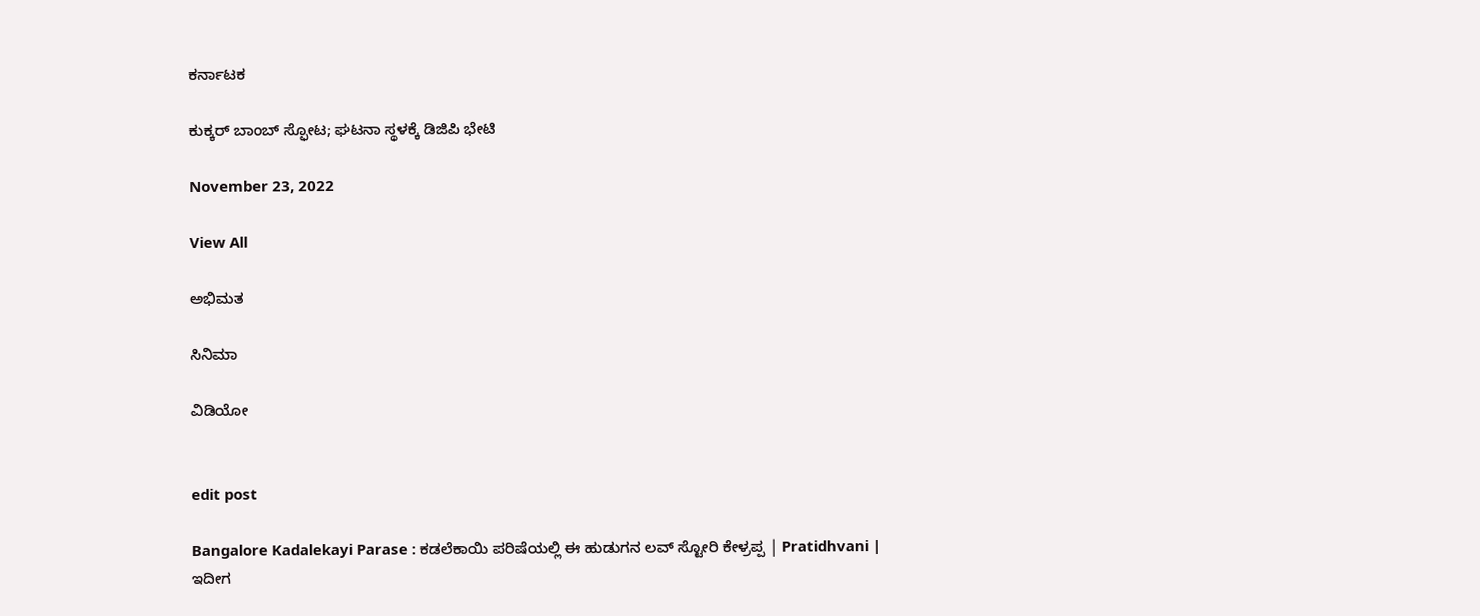ಕರ್ನಾಟಕ

ಕುಕ್ಕರ್ ಬಾಂಬ್ ಸ್ಫೋಟ; ಘಟನಾ ಸ್ಥಳಕ್ಕೆ ಡಿಜಿಪಿ ಭೇಟಿ

November 23, 2022

View All

ಅಭಿಮತ

ಸಿನಿಮಾ

ವಿಡಿಯೋ


edit post

Bangalore Kadalekayi Parase : ಕಡಲೆಕಾಯಿ ಪರಿಷೆಯಲ್ಲಿ ಈ ಹುಡುಗನ ಲವ್ ಸ್ಟೋರಿ ಕೇಳ್ರಪ್ಪ | Pratidhvani |
ಇದೀಗ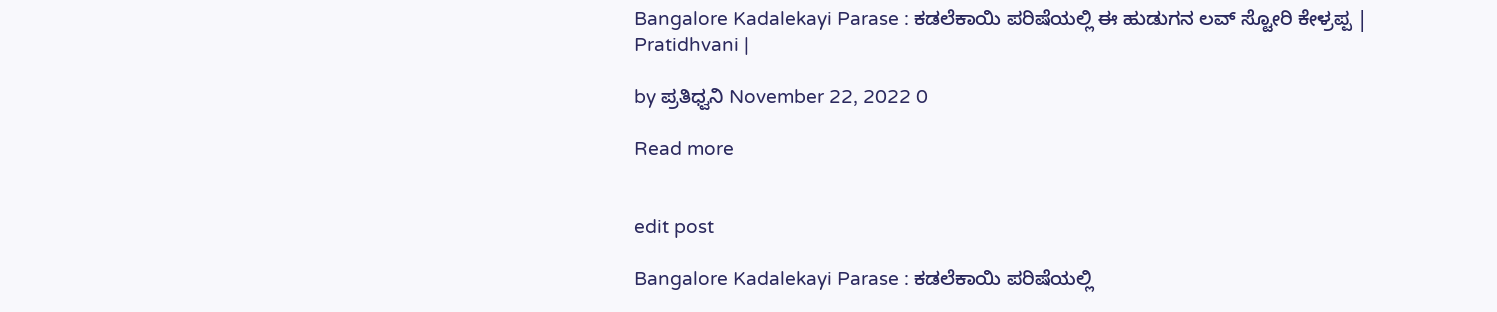Bangalore Kadalekayi Parase : ಕಡಲೆಕಾಯಿ ಪರಿಷೆಯಲ್ಲಿ ಈ ಹುಡುಗನ ಲವ್ ಸ್ಟೋರಿ ಕೇಳ್ರಪ್ಪ | Pratidhvani |

by ಪ್ರತಿಧ್ವನಿ November 22, 2022 0

Read more


edit post

Bangalore Kadalekayi Parase : ಕಡಲೆಕಾಯಿ ಪರಿಷೆಯಲ್ಲಿ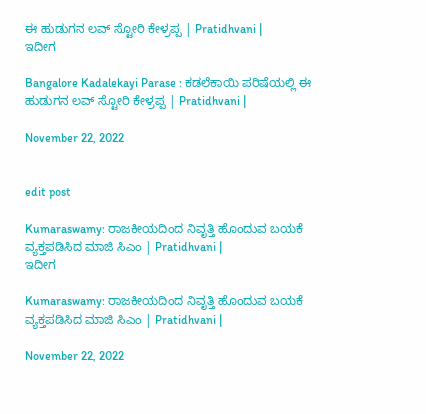ಈ ಹುಡುಗನ ಲವ್ ಸ್ಟೋರಿ ಕೇಳ್ರಪ್ಪ | Pratidhvani |
ಇದೀಗ

Bangalore Kadalekayi Parase : ಕಡಲೆಕಾಯಿ ಪರಿಷೆಯಲ್ಲಿ ಈ ಹುಡುಗನ ಲವ್ ಸ್ಟೋರಿ ಕೇಳ್ರಪ್ಪ | Pratidhvani |

November 22, 2022


edit post

Kumaraswamy: ರಾಜಕೀಯದಿಂದ ನಿವೃತ್ತಿ ಹೊಂದುವ ಬಯಕೆ ವ್ಯಕ್ತಪಡಿಸಿದ ಮಾಜಿ ಸಿಎಂ | Pratidhvani |
ಇದೀಗ

Kumaraswamy: ರಾಜಕೀಯದಿಂದ ನಿವೃತ್ತಿ ಹೊಂದುವ ಬಯಕೆ ವ್ಯಕ್ತಪಡಿಸಿದ ಮಾಜಿ ಸಿಎಂ | Pratidhvani |

November 22, 2022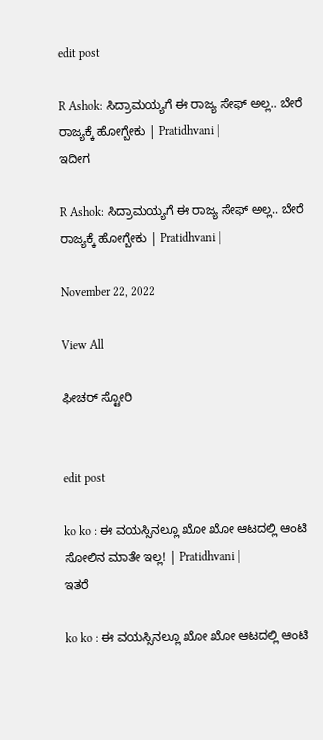edit post

R Ashok: ಸಿದ್ರಾಮಯ್ಯಗೆ ಈ ರಾಜ್ಯ ಸೇಫ್ ಅಲ್ಲ.. ಬೇರೆ ರಾಜ್ಯಕ್ಕೆ ಹೋಗ್ಬೇಕು | Pratidhvani |
ಇದೀಗ

R Ashok: ಸಿದ್ರಾಮಯ್ಯಗೆ ಈ ರಾಜ್ಯ ಸೇಫ್ ಅಲ್ಲ.. ಬೇರೆ ರಾಜ್ಯಕ್ಕೆ ಹೋಗ್ಬೇಕು | Pratidhvani |

November 22, 2022

View All

ಫೀಚರ್ ಸ್ಟೋರಿ


edit post

ko ko : ಈ ವಯಸ್ಸಿನಲ್ಲೂ ಖೋ ಖೋ ಆಟದಲ್ಲಿ ಆಂಟಿ ಸೋಲಿನ ಮಾತೇ ಇಲ್ಲ! | Pratidhvani |
ಇತರೆ

ko ko : ಈ ವಯಸ್ಸಿನಲ್ಲೂ ಖೋ ಖೋ ಆಟದಲ್ಲಿ ಆಂಟಿ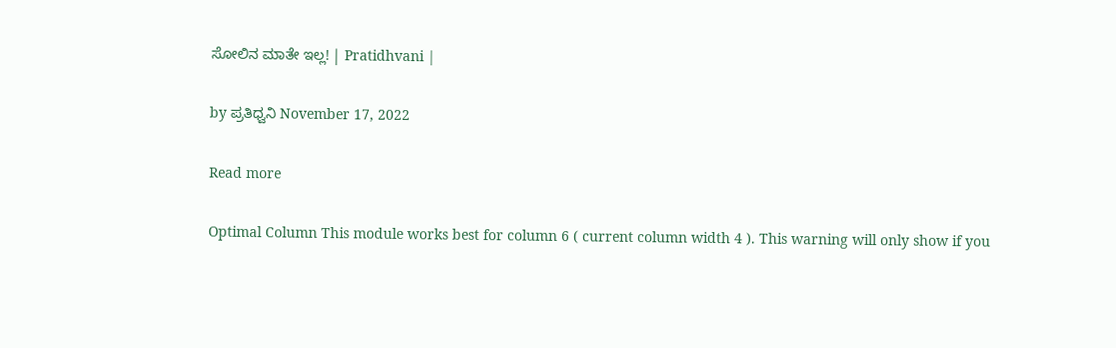ಸೋಲಿನ ಮಾತೇ ಇಲ್ಲ! | Pratidhvani |

by ಪ್ರತಿಧ್ವನಿ November 17, 2022

Read more

Optimal Column This module works best for column 6 ( current column width 4 ). This warning will only show if you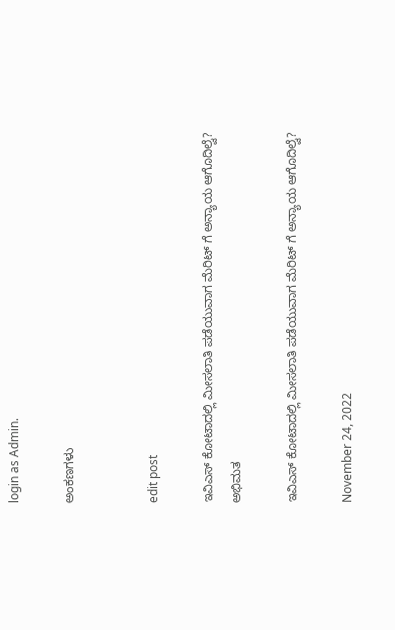login as Admin.

ಅಂಕಣಗಳು


edit post

ಇವಿಎಸ್ ಕೋಟಾದಲ್ಲಿ ಮೀಸಲಾತಿ ಪಡೆಯುವಾಗ ಮೆರಿಟ್ ಗೆ ಅನ್ಯಾಯ ಆಗೊದಿಲ್ವೆ?
ಅಭಿಮತ

ಇವಿಎಸ್ ಕೋಟಾದಲ್ಲಿ ಮೀಸಲಾತಿ ಪಡೆಯುವಾಗ ಮೆರಿಟ್ ಗೆ ಅನ್ಯಾಯ ಆಗೊದಿಲ್ವೆ?

November 24, 2022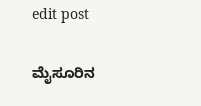edit post

ಮೈಸೂರಿನ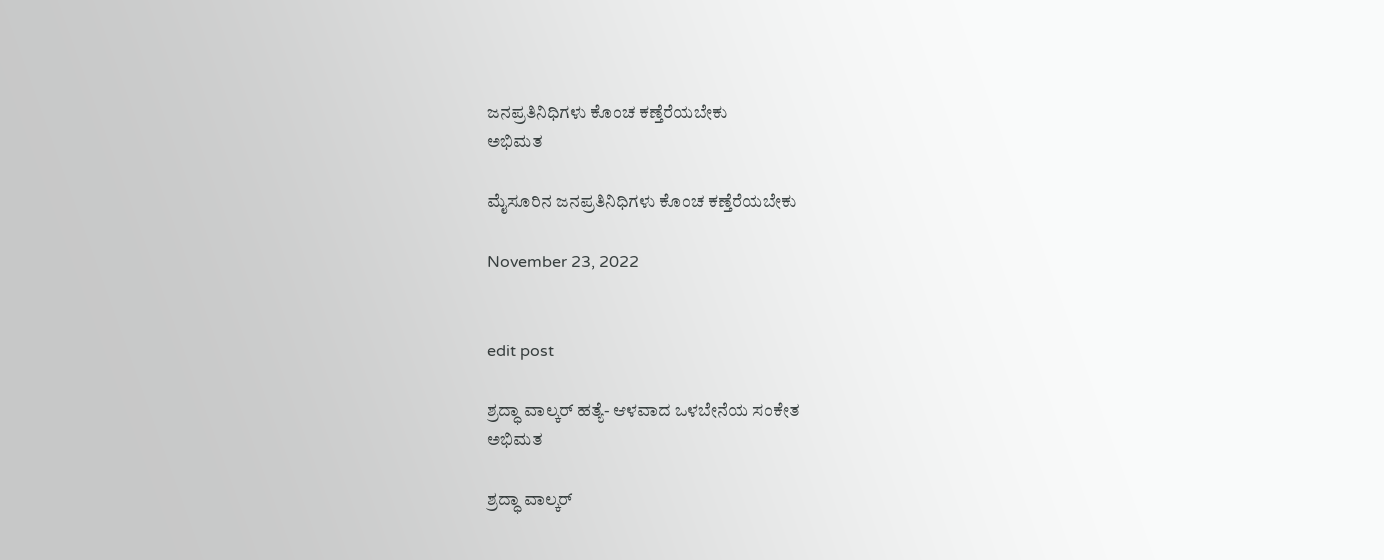ಜನಪ್ರತಿನಿಧಿಗಳು ಕೊಂಚ ಕಣ್ತೆರೆಯಬೇಕು
ಅಭಿಮತ

ಮೈಸೂರಿನ ಜನಪ್ರತಿನಿಧಿಗಳು ಕೊಂಚ ಕಣ್ತೆರೆಯಬೇಕು

November 23, 2022


edit post

ಶ್ರದ್ಧಾ ವಾಲ್ಕರ್‌ ಹತ್ಯೆ- ಆಳವಾದ ಒಳಬೇನೆಯ ಸಂಕೇತ
ಅಭಿಮತ

ಶ್ರದ್ಧಾ ವಾಲ್ಕರ್‌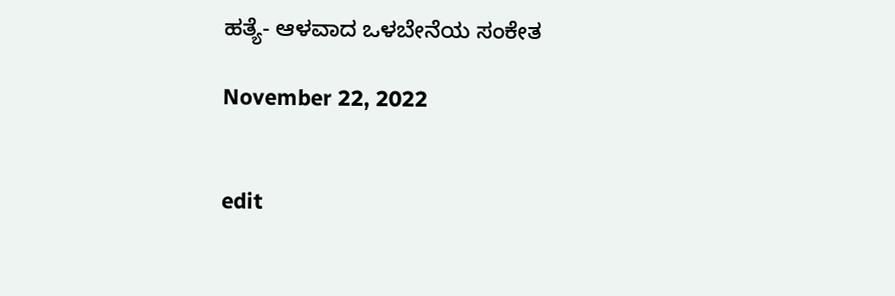ಹತ್ಯೆ- ಆಳವಾದ ಒಳಬೇನೆಯ ಸಂಕೇತ

November 22, 2022


edit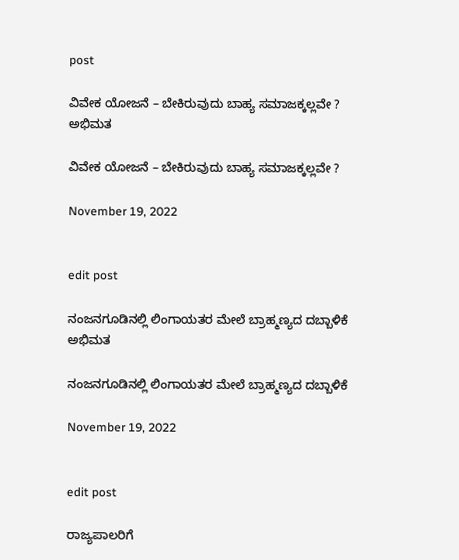post

ವಿವೇಕ ಯೋಜನೆ – ಬೇಕಿರುವುದು ಬಾಹ್ಯ ಸಮಾಜಕ್ಕಲ್ಲವೇ ?
ಅಭಿಮತ

ವಿವೇಕ ಯೋಜನೆ – ಬೇಕಿರುವುದು ಬಾಹ್ಯ ಸಮಾಜಕ್ಕಲ್ಲವೇ ?

November 19, 2022


edit post

ನಂಜನಗೂಡಿನಲ್ಲಿ ಲಿಂಗಾಯತರ ಮೇಲೆ ಬ್ರಾಹ್ಮಣ್ಯದ ದಬ್ಬಾಳಿಕೆ
ಅಭಿಮತ

ನಂಜನಗೂಡಿನಲ್ಲಿ ಲಿಂಗಾಯತರ ಮೇಲೆ ಬ್ರಾಹ್ಮಣ್ಯದ ದಬ್ಬಾಳಿಕೆ

November 19, 2022


edit post

ರಾಜ್ಯಪಾಲರಿಗೆ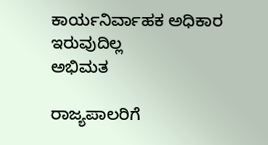ಕಾರ್ಯನಿರ್ವಾಹಕ ಅಧಿಕಾರ ಇರುವುದಿಲ್ಲ
ಅಭಿಮತ

ರಾಜ್ಯಪಾಲರಿಗೆ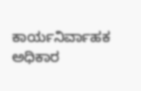ಕಾರ್ಯನಿರ್ವಾಹಕ ಅಧಿಕಾರ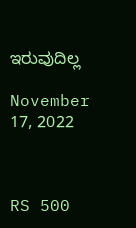ಇರುವುದಿಲ್ಲ

November 17, 2022



RS 500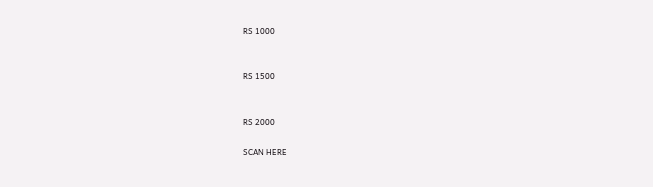RS 1000


RS 1500


RS 2000

SCAN HERE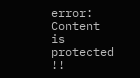error: Content is protected !!